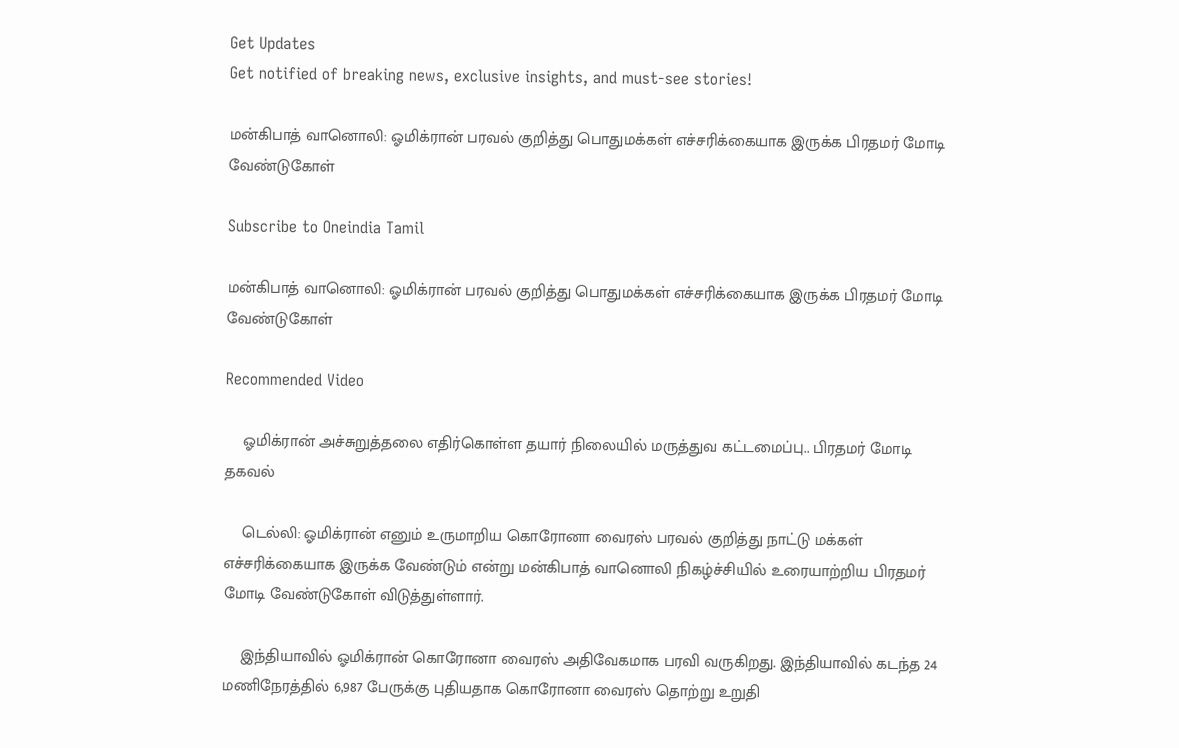Get Updates
Get notified of breaking news, exclusive insights, and must-see stories!

மன்கிபாத் வானொலி: ஓமிக்ரான் பரவல் குறித்து பொதுமக்கள் எச்சரிக்கையாக இருக்க பிரதமர் மோடி வேண்டுகோள்

Subscribe to Oneindia Tamil

மன்கிபாத் வானொலி: ஓமிக்ரான் பரவல் குறித்து பொதுமக்கள் எச்சரிக்கையாக இருக்க பிரதமர் மோடி வேண்டுகோள்

Recommended Video

    ஓமிக்ரான் அச்சுறுத்தலை எதிர்கொள்ள தயார் நிலையில் மருத்துவ கட்டமைப்பு.. பிரதமர் மோடி தகவல்

    டெல்லி: ஓமிக்ரான் எனும் உருமாறிய கொரோனா வைரஸ் பரவல் குறித்து நாட்டு மக்கள் எச்சரிக்கையாக இருக்க வேண்டும் என்று மன்கிபாத் வானொலி நிகழ்ச்சியில் உரையாற்றிய பிரதமர் மோடி வேண்டுகோள் விடுத்துள்ளார்.

    இந்தியாவில் ஓமிக்ரான் கொரோனா வைரஸ் அதிவேகமாக பரவி வருகிறது. இந்தியாவில் கடந்த 24 மணிநேரத்தில் 6,987 பேருக்கு புதியதாக கொரோனா வைரஸ் தொற்று உறுதி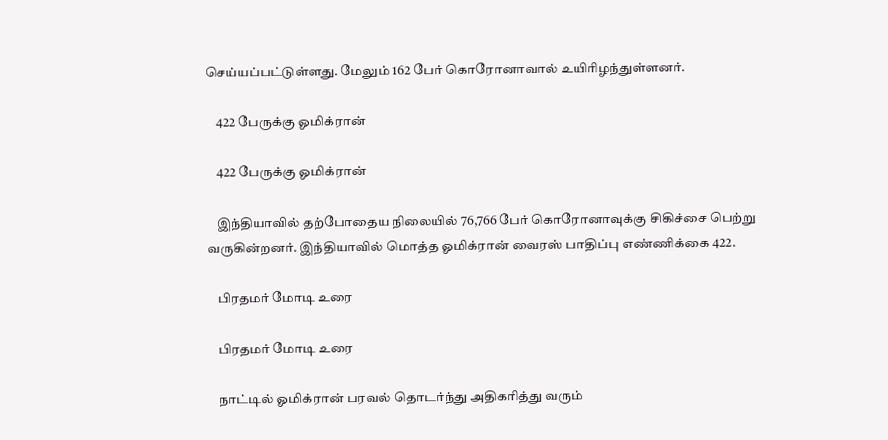செய்யப்பட்டுள்ளது. மேலும் 162 பேர் கொரோனாவால் உயிரிழந்துள்ளனர்.

    422 பேருக்கு ஓமிக்ரான்

    422 பேருக்கு ஓமிக்ரான்

    இந்தியாவில் தற்போதைய நிலையில் 76,766 பேர் கொரோனாவுக்கு சிகிச்சை பெற்று வருகின்றனர். இந்தியாவில் மொத்த ஓமிக்ரான் வைரஸ் பாதிப்பு எண்ணிக்கை 422.

    பிரதமர் மோடி உரை

    பிரதமர் மோடி உரை

    நாட்டில் ஓமிக்ரான் பரவல் தொடர்ந்து அதிகரித்து வரும்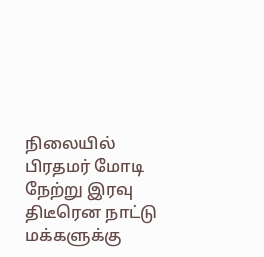நிலையில் பிரதமர் மோடி நேற்று இரவு திடீரென நாட்டு மக்களுக்கு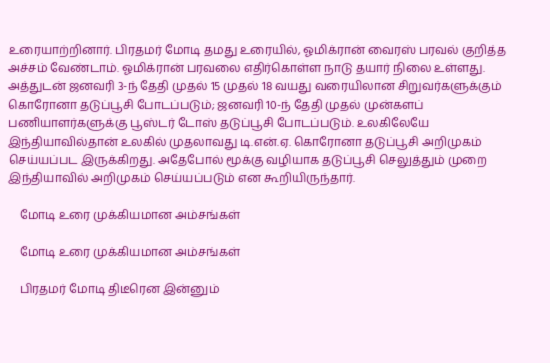உரையாற்றினார். பிரதமர் மோடி தமது உரையில், ஓமிக்ரான் வைரஸ் பரவல் குறித்த அச்சம் வேண்டாம். ஓமிக்ரான் பரவலை எதிர்கொள்ள நாடு தயார் நிலை உள்ளது. அத்துடன் ஜனவரி 3-ந் தேதி முதல் 15 முதல் 18 வயது வரையிலான சிறுவர்களுக்கும் கொரோனா தடுப்பூசி போடப்படும்; ஜனவரி 10-ந் தேதி முதல் முன்களப் பணியாளர்களுக்கு பூஸ்டர் டோஸ் தடுப்பூசி போடப்படும். உலகிலேயே இந்தியாவில்தான் உலகில் முதலாவது டி.என்.ஏ. கொரோனா தடுப்பூசி அறிமுகம் செய்யப்பட இருக்கிறது. அதேபோல் மூக்கு வழியாக தடுப்பூசி செலுத்தும் முறை இந்தியாவில் அறிமுகம் செய்யப்படும் என கூறியிருந்தார்.

    மோடி உரை முக்கியமான அம்சங்கள்

    மோடி உரை முக்கியமான அம்சங்கள்

    பிரதமர் மோடி திடீரென இன்னும்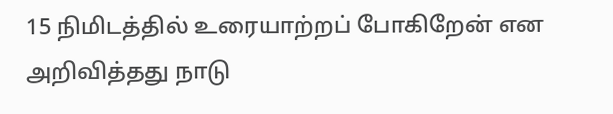15 நிமிடத்தில் உரையாற்றப் போகிறேன் என அறிவித்தது நாடு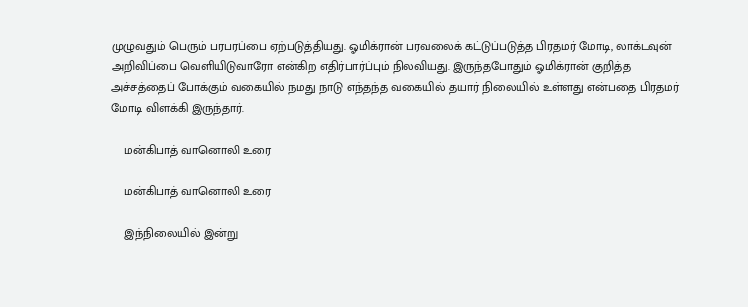முழுவதும் பெரும் பரபரப்பை ஏற்படுத்தியது. ஓமிக்ரான் பரவலைக் கட்டுப்படுத்த பிரதமர் மோடி, லாக்டவுன் அறிவிப்பை வெளியிடுவாரோ என்கிற எதிர்பார்ப்பும் நிலவியது. இருந்தபோதும் ஓமிக்ரான் குறித்த அச்சத்தைப் போக்கும் வகையில் நமது நாடு எந்தந்த வகையில் தயார் நிலையில் உள்ளது என்பதை பிரதமர் மோடி விளக்கி இருந்தார்.

    மன்கிபாத் வானொலி உரை

    மன்கிபாத் வானொலி உரை

    இந்நிலையில் இன்று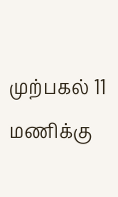முற்பகல் 11 மணிக்கு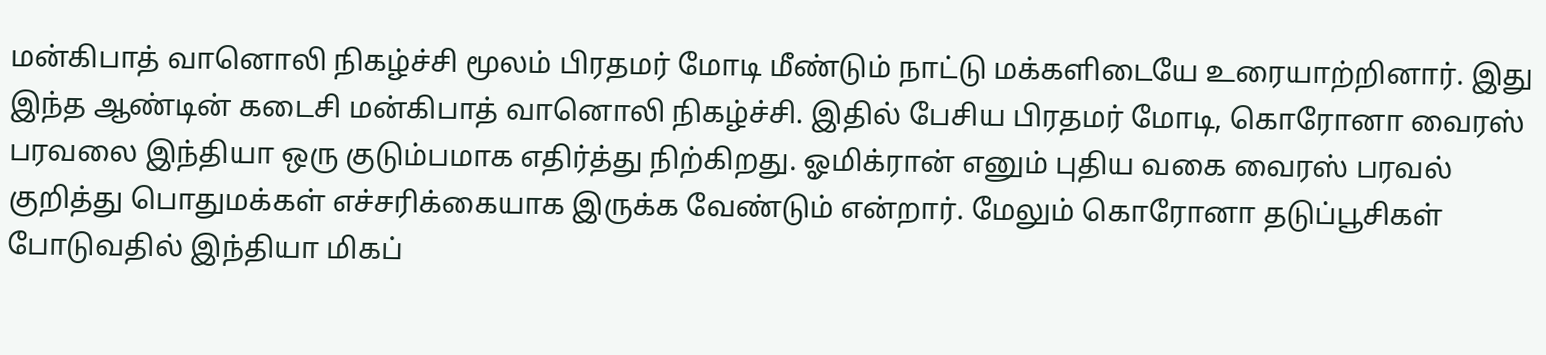மன்கிபாத் வானொலி நிகழ்ச்சி மூலம் பிரதமர் மோடி மீண்டும் நாட்டு மக்களிடையே உரையாற்றினார். இது இந்த ஆண்டின் கடைசி மன்கிபாத் வானொலி நிகழ்ச்சி. இதில் பேசிய பிரதமர் மோடி, கொரோனா வைரஸ் பரவலை இந்தியா ஒரு குடும்பமாக எதிர்த்து நிற்கிறது. ஓமிக்ரான் எனும் புதிய வகை வைரஸ் பரவல் குறித்து பொதுமக்கள் எச்சரிக்கையாக இருக்க வேண்டும் என்றார். மேலும் கொரோனா தடுப்பூசிகள் போடுவதில் இந்தியா மிகப்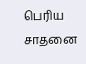பெரிய சாதனை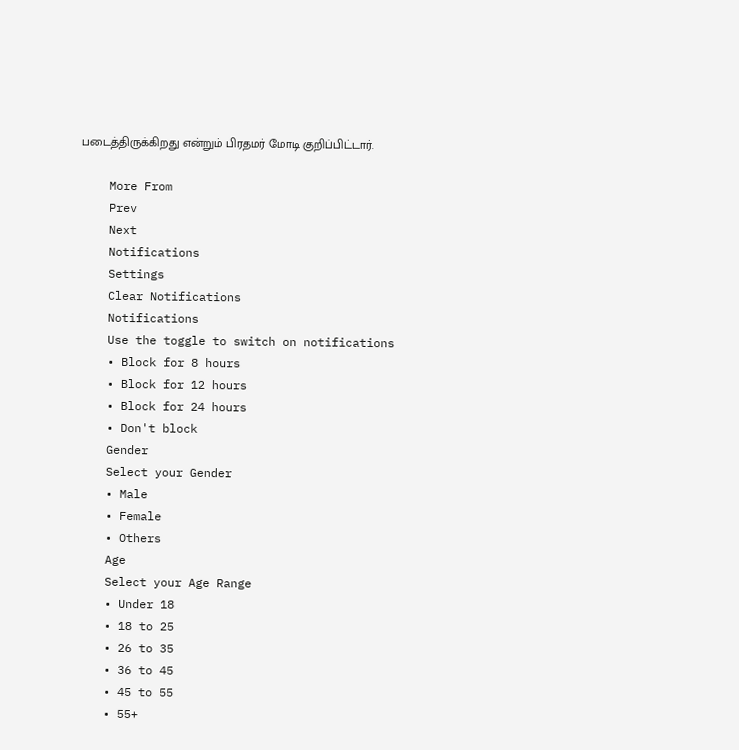படைத்திருக்கிறது என்றும் பிரதமர் மோடி குறிப்பிட்டார்.

    More From
    Prev
    Next
    Notifications
    Settings
    Clear Notifications
    Notifications
    Use the toggle to switch on notifications
    • Block for 8 hours
    • Block for 12 hours
    • Block for 24 hours
    • Don't block
    Gender
    Select your Gender
    • Male
    • Female
    • Others
    Age
    Select your Age Range
    • Under 18
    • 18 to 25
    • 26 to 35
    • 36 to 45
    • 45 to 55
    • 55+